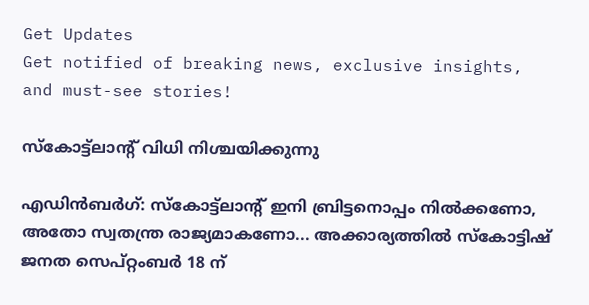Get Updates
Get notified of breaking news, exclusive insights, and must-see stories!

സ്‌കോട്ട്‌ലാന്റ് വിധി നിശ്ചയിക്കുന്നു

എഡിന്‍ബര്‍ഗ്: സ്‌കോട്ട്‌ലാന്റ് ഇനി ബ്രിട്ടനൊപ്പം നില്‍ക്കണോ, അതോ സ്വതന്ത്ര രാജ്യമാകണോ... അക്കാര്യത്തില്‍ സ്‌കോട്ടിഷ് ജനത സെപ്റ്റംബര്‍ 18 ന്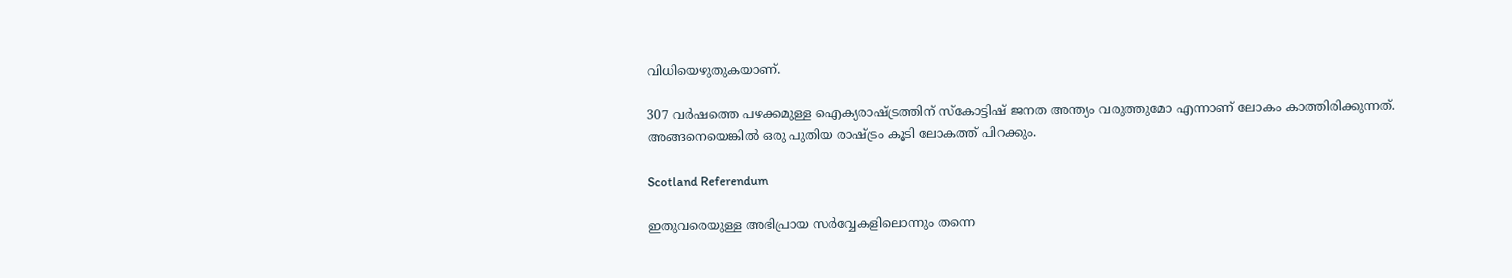വിധിയെഴുതുകയാണ്.

307 വര്‍ഷത്തെ പഴക്കമുള്ള ഐക്യരാഷ്ട്രത്തിന് സ്‌കോട്ടിഷ് ജനത അന്ത്യം വരുത്തുമോ എന്നാണ് ലോകം കാത്തിരിക്കുന്നത്. അങ്ങനെയെങ്കില്‍ ഒരു പുതിയ രാഷ്ട്രം കൂടി ലോകത്ത് പിറക്കും.

Scotland Referendum

ഇതുവരെയുള്ള അഭിപ്രായ സര്‍വ്വേകളിലൊന്നും തന്നെ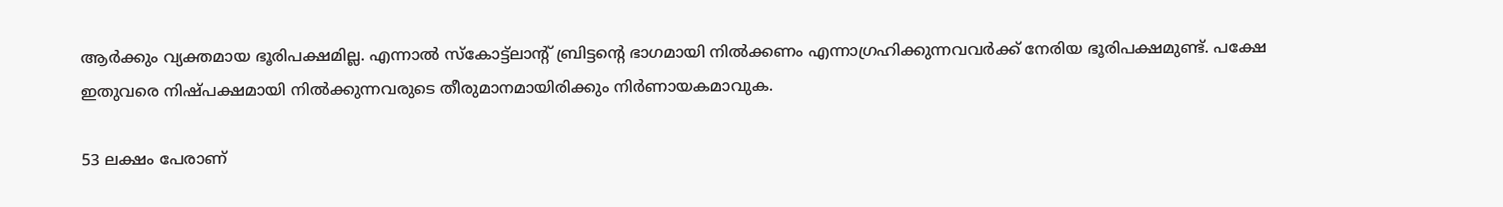ആര്‍ക്കും വ്യക്തമായ ഭൂരിപക്ഷമില്ല. എന്നാല്‍ സ്‌കോട്ട്‌ലാന്റ് ബ്രിട്ടന്റെ ഭാഗമായി നില്‍ക്കണം എന്നാഗ്രഹിക്കുന്നവവര്‍ക്ക് നേരിയ ഭൂരിപക്ഷമുണ്ട്. പക്ഷേ ഇതുവരെ നിഷ്പക്ഷമായി നില്‍ക്കുന്നവരുടെ തീരുമാനമായിരിക്കും നിര്‍ണായകമാവുക.

53 ലക്ഷം പേരാണ്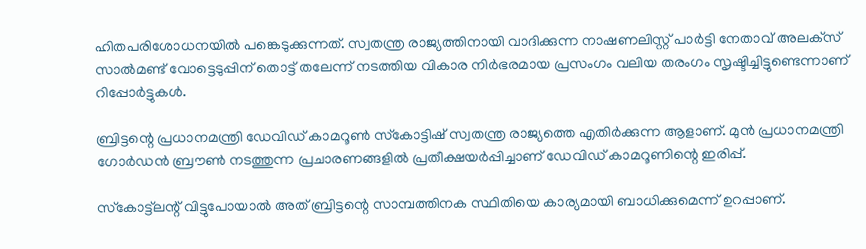ഹിതപരിശോധനയില്‍ പങ്കെടുക്കുന്നത്. സ്വതന്ത്ര രാജ്യത്തിനായി വാദിക്കുന്ന നാഷണലിസ്റ്റ് പാര്‍ട്ടി നേതാവ് അലക്‌സ് സാല്‍മണ്ട് വോട്ടെടുപ്പിന് തൊട്ട് തലേന്ന് നടത്തിയ വികാര നിര്‍ഭരമായ പ്രസംഗം വലിയ തരംഗം സൃഷ്ടിച്ചിട്ടുണ്ടെന്നാണ് റിപ്പോര്‍ട്ടുകള്‍.

ബ്രിട്ടന്റെ പ്രധാനമന്ത്രി ഡേവിഡ് കാമറൂണ്‍ സ്‌കോട്ടിഷ് സ്വതന്ത്ര രാജ്യത്തെ എതിര്‍ക്കുന്ന ആളാണ്. മുന്‍ പ്രധാനമന്ത്രി ഗോര്‍ഡന്‍ ബ്രൗണ്‍ നടത്തുന്ന പ്രചാരണങ്ങളില്‍ പ്രതീക്ഷയര്‍പ്പിച്ചാണ് ഡേവിഡ് കാമറൂണിന്റെ ഇരിപ്പ്.

സ്‌കോട്ട്‌ലന്റ് വിട്ടുപോയാല്‍ അത് ബ്രിട്ടന്റെ സാമ്പത്തിനക സ്ഥിതിയെ കാര്യമായി ബാധിക്കുമെന്ന് ഉറപ്പാണ്.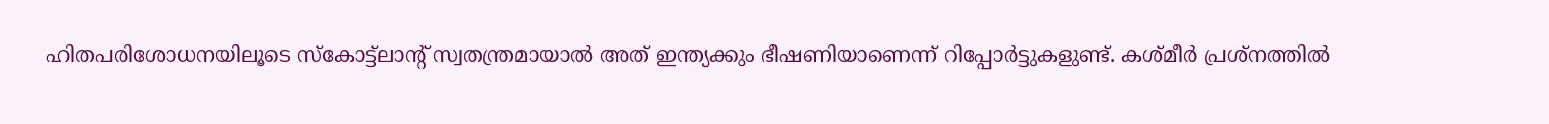ഹിതപരിശോധനയിലൂടെ സ്‌കോട്ട്‌ലാന്റ് സ്വതന്ത്രമായാല്‍ അത് ഇന്ത്യക്കും ഭീഷണിയാണെന്ന് റിപ്പോര്‍ട്ടുകളുണ്ട്. കശ്മീര്‍ പ്രശ്‌നത്തില്‍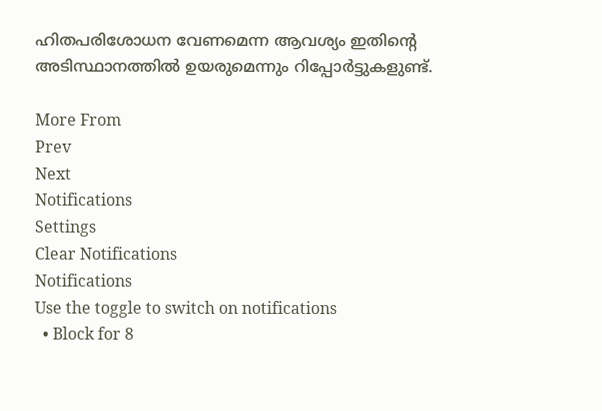ഹിതപരിശോധന വേണമെന്ന ആവശ്യം ഇതിന്റെ അടിസ്ഥാനത്തില്‍ ഉയരുമെന്നും റിപ്പോര്‍ട്ടുകളുണ്ട്.

More From
Prev
Next
Notifications
Settings
Clear Notifications
Notifications
Use the toggle to switch on notifications
  • Block for 8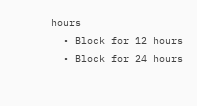hours
  • Block for 12 hours
  • Block for 24 hours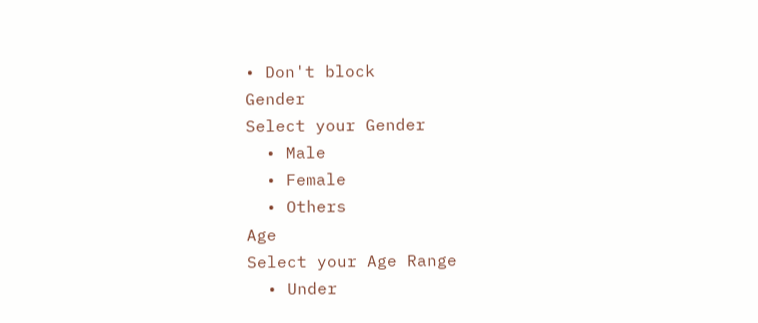• Don't block
Gender
Select your Gender
  • Male
  • Female
  • Others
Age
Select your Age Range
  • Under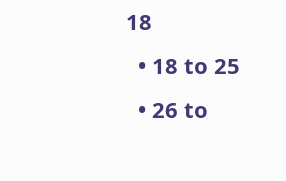18
  • 18 to 25
  • 26 to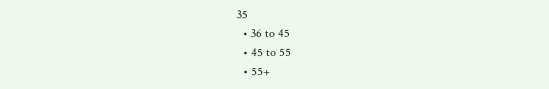35
  • 36 to 45
  • 45 to 55
  • 55+